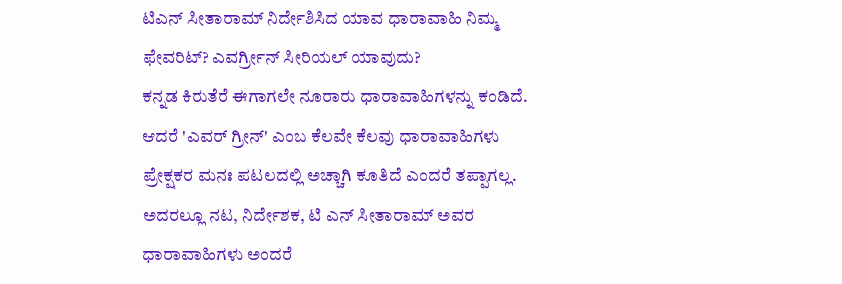ಟಿಎನ್ ಸೀತಾರಾಮ್ ನಿರ್ದೇಶಿಸಿದ ಯಾವ ಧಾರಾವಾಹಿ ನಿಮ್ಮ ಫೇವರಿಟ್? ಎವರ್ಗ್ರೀನ್ ಸೀರಿಯಲ್ ಯಾವುದು?
ಕನ್ನಡ ಕಿರುತೆರೆ ಈಗಾಗಲೇ ನೂರಾರು ಧಾರಾವಾಹಿಗಳನ್ನು ಕಂಡಿದೆ. ಆದರೆ 'ಎವರ್ ಗ್ರೀನ್' ಎಂಬ ಕೆಲವೇ ಕೆಲವು ಧಾರಾವಾಹಿಗಳು ಪ್ರೇಕ್ಷಕರ ಮನಃ ಪಟಲದಲ್ಲಿ ಅಚ್ಚಾಗಿ ಕೂತಿದೆ ಎಂದರೆ ತಪ್ಪಾಗಲ್ಲ. ಅದರಲ್ಲೂ ನಟ, ನಿರ್ದೇಶಕ, ಟಿ ಎನ್ ಸೀತಾರಾಮ್ ಅವರ ಧಾರಾವಾಹಿಗಳು ಅಂದರೆ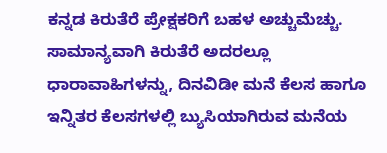ಕನ್ನಡ ಕಿರುತೆರೆ ಪ್ರೇಕ್ಷಕರಿಗೆ ಬಹಳ ಅಚ್ಚುಮೆಚ್ಚು.
ಸಾಮಾನ್ಯವಾಗಿ ಕಿರುತೆರೆ ಅದರಲ್ಲೂ ಧಾರಾವಾಹಿಗಳನ್ನು, ದಿನವಿಡೀ ಮನೆ ಕೆಲಸ ಹಾಗೂ ಇನ್ನಿತರ ಕೆಲಸಗಳಲ್ಲಿ ಬ್ಯುಸಿಯಾಗಿರುವ ಮನೆಯ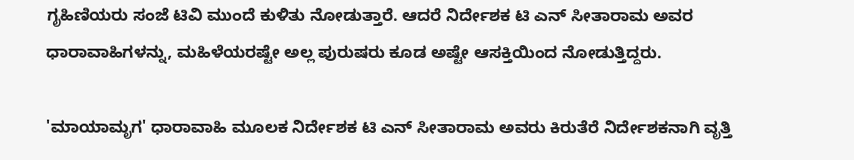ಗೃಹಿಣಿಯರು ಸಂಜೆ ಟಿವಿ ಮುಂದೆ ಕುಳಿತು ನೋಡುತ್ತಾರೆ. ಆದರೆ ನಿರ್ದೇಶಕ ಟಿ ಎನ್ ಸೀತಾರಾಮ ಅವರ ಧಾರಾವಾಹಿಗಳನ್ನು, ಮಹಿಳೆಯರಷ್ಟೇ ಅಲ್ಲ ಪುರುಷರು ಕೂಡ ಅಷ್ಟೇ ಆಸಕ್ತಿಯಿಂದ ನೋಡುತ್ತಿದ್ದರು.

'ಮಾಯಾಮೃಗ' ಧಾರಾವಾಹಿ ಮೂಲಕ ನಿರ್ದೇಶಕ ಟಿ ಎನ್ ಸೀತಾರಾಮ ಅವರು ಕಿರುತೆರೆ ನಿರ್ದೇಶಕನಾಗಿ ವೃತ್ತಿ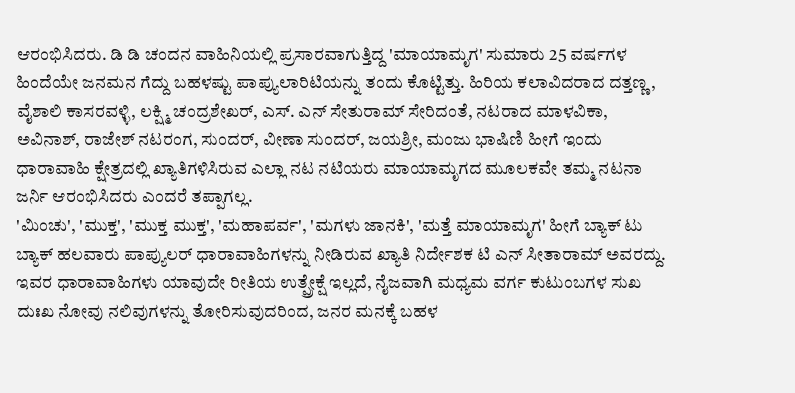ಆರಂಭಿಸಿದರು. ಡಿ ಡಿ ಚಂದನ ವಾಹಿನಿಯಲ್ಲಿ ಪ್ರಸಾರವಾಗುತ್ತಿದ್ದ 'ಮಾಯಾಮೃಗ' ಸುಮಾರು 25 ವರ್ಷಗಳ ಹಿಂದೆಯೇ ಜನಮನ ಗೆದ್ದು ಬಹಳಷ್ಟು ಪಾಪ್ಯುಲಾರಿಟಿಯನ್ನು ತಂದು ಕೊಟ್ಟಿತ್ತು. ಹಿರಿಯ ಕಲಾವಿದರಾದ ದತ್ತಣ್ಣ, ವೈಶಾಲಿ ಕಾಸರವಳ್ಳಿ, ಲಕ್ಷ್ಮಿ ಚಂದ್ರಶೇಖರ್, ಎಸ್. ಎನ್ ಸೇತುರಾಮ್ ಸೇರಿದಂತೆ, ನಟರಾದ ಮಾಳವಿಕಾ, ಅವಿನಾಶ್, ರಾಜೇಶ್ ನಟರಂಗ, ಸುಂದರ್, ವೀಣಾ ಸುಂದರ್, ಜಯಶ್ರೀ, ಮಂಜು ಭಾಷಿಣಿ ಹೀಗೆ ಇಂದು ಧಾರಾವಾಹಿ ಕ್ಷೇತ್ರದಲ್ಲಿ ಖ್ಯಾತಿಗಳಿಸಿರುವ ಎಲ್ಲಾ ನಟ ನಟಿಯರು ಮಾಯಾಮೃಗದ ಮೂಲಕವೇ ತಮ್ಮ ನಟನಾ ಜರ್ನಿ ಆರಂಭಿಸಿದರು ಎಂದರೆ ತಪ್ಪಾಗಲ್ಲ.
'ಮಿಂಚು', 'ಮುಕ್ತ', 'ಮುಕ್ತ ಮುಕ್ತ', 'ಮಹಾಪರ್ವ', 'ಮಗಳು ಜಾನಕಿ', 'ಮತ್ತೆ ಮಾಯಾಮೃಗ' ಹೀಗೆ ಬ್ಯಾಕ್ ಟು ಬ್ಯಾಕ್ ಹಲವಾರು ಪಾಪ್ಯುಲರ್ ಧಾರಾವಾಹಿಗಳನ್ನು ನೀಡಿರುವ ಖ್ಯಾತಿ ನಿರ್ದೇಶಕ ಟಿ ಎನ್ ಸೀತಾರಾಮ್ ಅವರದ್ದು.
ಇವರ ಧಾರಾವಾಹಿಗಳು ಯಾವುದೇ ರೀತಿಯ ಉತ್ಪ್ರೇಕ್ಷೆ ಇಲ್ಲದೆ, ನೈಜವಾಗಿ ಮಧ್ಯಮ ವರ್ಗ ಕುಟುಂಬಗಳ ಸುಖ ದುಃಖ ನೋವು ನಲಿವುಗಳನ್ನು ತೋರಿಸುವುದರಿಂದ, ಜನರ ಮನಕ್ಕೆ ಬಹಳ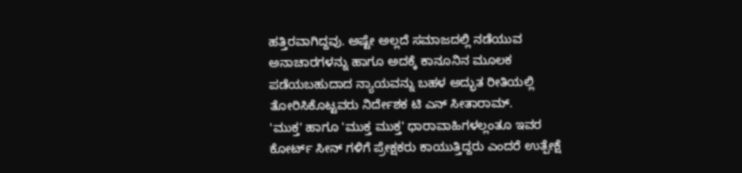ಹತ್ತಿರವಾಗಿದ್ದವು. ಅಷ್ಟೇ ಅಲ್ಲದೆ ಸಮಾಜದಲ್ಲಿ ನಡೆಯುವ ಅನಾಚಾರಗಳನ್ನು ಹಾಗೂ ಅದಕ್ಕೆ ಕಾನೂನಿನ ಮೂಲಕ ಪಡೆಯಬಹುದಾದ ನ್ಯಾಯವನ್ನು ಬಹಳ ಅದ್ಭುತ ರೀತಿಯಲ್ಲಿ ತೋರಿಸಿಕೊಟ್ಟವರು ನಿರ್ದೇಶಕ ಟಿ ಎನ್ ಸೀತಾರಾಮ್.
'ಮುಕ್ತ' ಹಾಗೂ 'ಮುಕ್ತ ಮುಕ್ತ' ಧಾರಾವಾಹಿಗಳಲ್ಲಂತೂ ಇವರ ಕೋರ್ಟ್ ಸೀನ್ ಗಳಿಗೆ ಪ್ರೇಕ್ಷಕರು ಕಾಯುತ್ತಿದ್ದರು ಎಂದರೆ ಉತ್ಪೇಕ್ಷೆ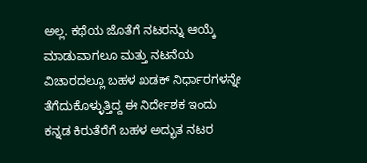ಅಲ್ಲ. ಕಥೆಯ ಜೊತೆಗೆ ನಟರನ್ನು ಆಯ್ಕೆ ಮಾಡುವಾಗಲೂ ಮತ್ತು ನಟನೆಯ ವಿಚಾರದಲ್ಲೂ ಬಹಳ ಖಡಕ್ ನಿರ್ಧಾರಗಳನ್ನೇ ತೆಗೆದುಕೊಳ್ಳುತ್ತಿದ್ದ ಈ ನಿರ್ದೇಶಕ ಇಂದು ಕನ್ನಡ ಕಿರುತೆರೆಗೆ ಬಹಳ ಅದ್ಭುತ ನಟರ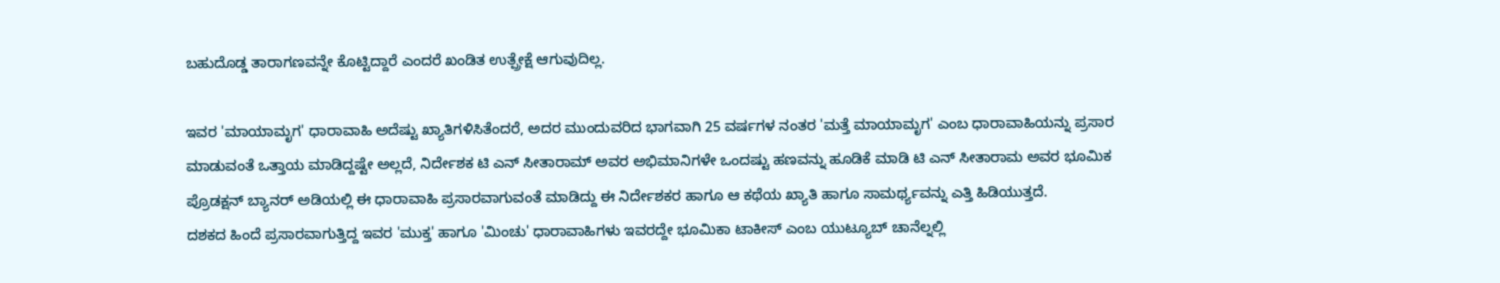ಬಹುದೊಡ್ಡ ತಾರಾಗಣವನ್ನೇ ಕೊಟ್ಟಿದ್ದಾರೆ ಎಂದರೆ ಖಂಡಿತ ಉತ್ಪ್ರೇಕ್ಷೆ ಆಗುವುದಿಲ್ಲ.

ಇವರ 'ಮಾಯಾಮೃಗ' ಧಾರಾವಾಹಿ ಅದೆಷ್ಟು ಖ್ಯಾತಿಗಳಿಸಿತೆಂದರೆ, ಅದರ ಮುಂದುವರಿದ ಭಾಗವಾಗಿ 25 ವರ್ಷಗಳ ನಂತರ 'ಮತ್ತೆ ಮಾಯಾಮೃಗ' ಎಂಬ ಧಾರಾವಾಹಿಯನ್ನು ಪ್ರಸಾರ ಮಾಡುವಂತೆ ಒತ್ತಾಯ ಮಾಡಿದ್ದಷ್ಟೇ ಅಲ್ಲದೆ, ನಿರ್ದೇಶಕ ಟಿ ಎನ್ ಸೀತಾರಾಮ್ ಅವರ ಅಭಿಮಾನಿಗಳೇ ಒಂದಷ್ಟು ಹಣವನ್ನು ಹೂಡಿಕೆ ಮಾಡಿ ಟಿ ಎನ್ ಸೀತಾರಾಮ ಅವರ ಭೂಮಿಕ ಪ್ರೊಡಕ್ಷನ್ ಬ್ಯಾನರ್ ಅಡಿಯಲ್ಲಿ ಈ ಧಾರಾವಾಹಿ ಪ್ರಸಾರವಾಗುವಂತೆ ಮಾಡಿದ್ದು ಈ ನಿರ್ದೇಶಕರ ಹಾಗೂ ಆ ಕಥೆಯ ಖ್ಯಾತಿ ಹಾಗೂ ಸಾಮರ್ಥ್ಯವನ್ನು ಎತ್ತಿ ಹಿಡಿಯುತ್ತದೆ.
ದಶಕದ ಹಿಂದೆ ಪ್ರಸಾರವಾಗುತ್ತಿದ್ದ ಇವರ 'ಮುಕ್ತ' ಹಾಗೂ 'ಮಿಂಚು' ಧಾರಾವಾಹಿಗಳು ಇವರದ್ದೇ ಭೂಮಿಕಾ ಟಾಕೀಸ್ ಎಂಬ ಯುಟ್ಯೂಬ್ ಚಾನೆಲ್ನಲ್ಲಿ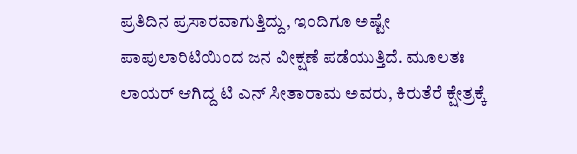ಪ್ರತಿದಿನ ಪ್ರಸಾರವಾಗುತ್ತಿದ್ದು, ಇಂದಿಗೂ ಅಷ್ಟೇ ಪಾಪುಲಾರಿಟಿಯಿಂದ ಜನ ವೀಕ್ಷಣೆ ಪಡೆಯುತ್ತಿದೆ. ಮೂಲತಃ ಲಾಯರ್ ಆಗಿದ್ದ ಟಿ ಎನ್ ಸೀತಾರಾಮ ಅವರು, ಕಿರುತೆರೆ ಕ್ಷೇತ್ರಕ್ಕೆ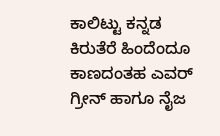ಕಾಲಿಟ್ಟು ಕನ್ನಡ ಕಿರುತೆರೆ ಹಿಂದೆಂದೂ ಕಾಣದಂತಹ ಎವರ್ ಗ್ರೀನ್ ಹಾಗೂ ನೈಜ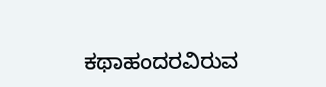ಕಥಾಹಂದರವಿರುವ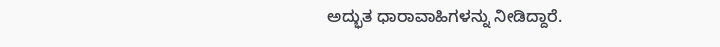ಅದ್ಭುತ ಧಾರಾವಾಹಿಗಳನ್ನು ನೀಡಿದ್ದಾರೆ.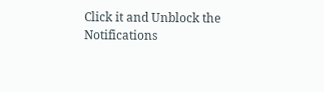Click it and Unblock the Notifications